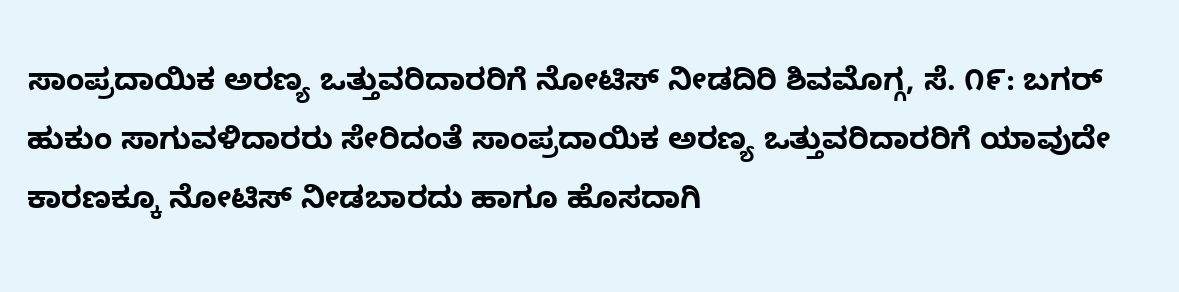ಸಾಂಪ್ರದಾಯಿಕ ಅರಣ್ಯ ಒತ್ತುವರಿದಾರರಿಗೆ ನೋಟಿಸ್ ನೀಡದಿರಿ ಶಿವಮೊಗ್ಗ, ಸೆ. ೧೯: ಬಗರ್ ಹುಕುಂ ಸಾಗುವಳಿದಾರರು ಸೇರಿದಂತೆ ಸಾಂಪ್ರದಾಯಿಕ ಅರಣ್ಯ ಒತ್ತುವರಿದಾರರಿಗೆ ಯಾವುದೇ ಕಾರಣಕ್ಕೂ ನೋಟಿಸ್ ನೀಡಬಾರದು ಹಾಗೂ ಹೊಸದಾಗಿ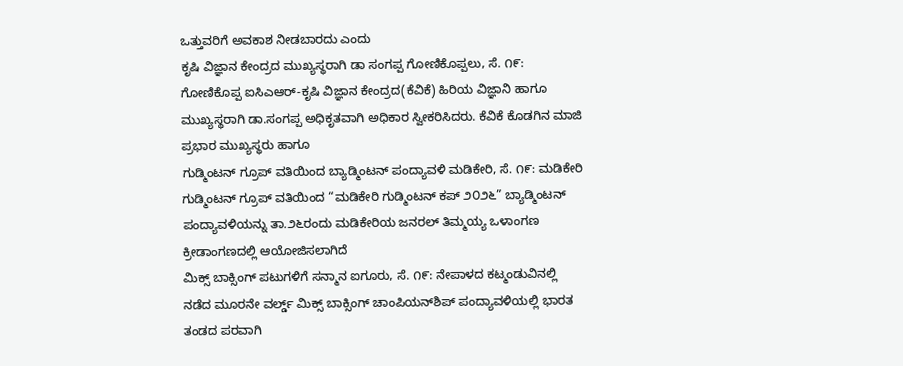ಒತ್ತುವರಿಗೆ ಅವಕಾಶ ನೀಡಬಾರದು ಎಂದು
ಕೃಷಿ ವಿಜ್ಞಾನ ಕೇಂದ್ರದ ಮುಖ್ಯಸ್ಥರಾಗಿ ಡಾ ಸಂಗಪ್ಪ ಗೋಣಿಕೊಪ್ಪಲು, ಸೆ. ೧೯: ಗೋಣಿಕೊಪ್ಪ ಐಸಿಎಆರ್-ಕೃಷಿ ವಿಜ್ಞಾನ ಕೇಂದ್ರದ(ಕೆವಿಕೆ) ಹಿರಿಯ ವಿಜ್ಞಾನಿ ಹಾಗೂ ಮುಖ್ಯಸ್ಥರಾಗಿ ಡಾ.ಸಂಗಪ್ಪ ಅಧಿಕೃತವಾಗಿ ಅಧಿಕಾರ ಸ್ವೀಕರಿಸಿದರು. ಕೆವಿಕೆ ಕೊಡಗಿನ ಮಾಜಿ ಪ್ರಭಾರ ಮುಖ್ಯಸ್ಥರು ಹಾಗೂ
ಗುಡ್ಮಿಂಟನ್ ಗ್ರೂಪ್ ವತಿಯಿಂದ ಬ್ಯಾಡ್ಮಿಂಟನ್ ಪಂದ್ಯಾವಳಿ ಮಡಿಕೇರಿ, ಸೆ. ೧೯: ಮಡಿಕೇರಿ ಗುಡ್ಮಿಂಟನ್ ಗ್ರೂಪ್ ವತಿಯಿಂದ “ಮಡಿಕೇರಿ ಗುಡ್ಮಿಂಟನ್ ಕಪ್ ೨೦೨೬” ಬ್ಯಾಡ್ಮಿಂಟನ್ ಪಂದ್ಯಾವಳಿಯನ್ನು ತಾ.೨೬ರಂದು ಮಡಿಕೇರಿಯ ಜನರಲ್ ತಿಮ್ಮಯ್ಯ ಒಳಾಂಗಣ ಕ್ರೀಡಾಂಗಣದಲ್ಲಿ ಆಯೋಜಿಸಲಾಗಿದೆ
ಮಿಕ್ಸ್ ಬಾಕ್ಸಿಂಗ್ ಪಟುಗಳಿಗೆ ಸನ್ಮಾನ ಐಗೂರು, ಸೆ. ೧೯: ನೇಪಾಳದ ಕಟ್ಮಂಡುವಿನಲ್ಲಿ ನಡೆದ ಮೂರನೇ ವರ್ಲ್ಡ್ ಮಿಕ್ಸ್ ಬಾಕ್ಸಿಂಗ್ ಚಾಂಪಿಯನ್‌ಶಿಪ್ ಪಂದ್ಯಾವಳಿಯಲ್ಲಿ ಭಾರತ ತಂಡದ ಪರವಾಗಿ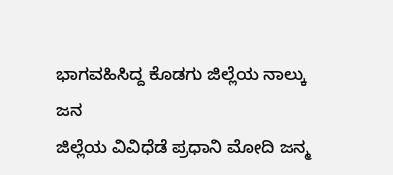ಭಾಗವಹಿಸಿದ್ದ ಕೊಡಗು ಜಿಲ್ಲೆಯ ನಾಲ್ಕು ಜನ
ಜಿಲ್ಲೆಯ ವಿವಿಧೆಡೆ ಪ್ರಧಾನಿ ಮೋದಿ ಜನ್ಮ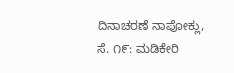ದಿನಾಚರಣೆ ನಾಪೋಕ್ಲು, ಸೆ. ೧೯: ಮಡಿಕೇರಿ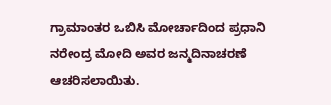ಗ್ರಾಮಾಂತರ ಒಬಿಸಿ ಮೋರ್ಚಾದಿಂದ ಪ್ರಧಾನಿ ನರೇಂದ್ರ ಮೋದಿ ಅವರ ಜನ್ಮದಿನಾಚರಣೆ ಆಚರಿಸಲಾಯಿತು.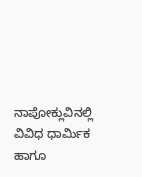ನಾಪೋಕ್ಲುವಿನಲ್ಲಿ ವಿವಿಧ ಧಾರ್ಮಿಕ ಹಾಗೂ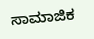ಸಾಮಾಜಿಕ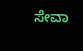ಸೇವಾ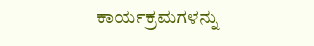ಕಾರ್ಯಕ್ರಮಗಳನ್ನು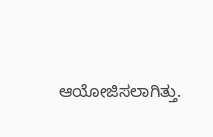ಆಯೋಜಿಸಲಾಗಿತ್ತು.